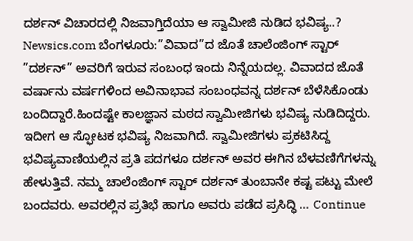ದರ್ಶನ್ ವಿಚಾರದಲ್ಲಿ ನಿಜವಾಗ್ತಿದೆಯಾ ಆ ಸ್ವಾಮೀಜಿ ನುಡಿದ ಭವಿಷ್ಯ..?
Newsics.com ಬೆಂಗಳೂರು:”ವಿವಾದ”ದ ಜೊತೆ ಚಾಲೆಂಜಿಂಗ್ ಸ್ಟಾರ್ ”ದರ್ಶನ್” ಅವರಿಗೆ ಇರುವ ಸಂಬಂಧ ಇಂದು ನಿನ್ನೆಯದಲ್ಲ. ವಿವಾದದ ಜೊತೆ ವರ್ಷಾನು ವರ್ಷಗಳಿಂದ ಅವಿನಾಭಾವ ಸಂಬಂಧವನ್ನ ದರ್ಶನ್ ಬೆಳೆಸಿಕೊಂಡು ಬಂದಿದ್ದಾರೆ.ಹಿಂದಷ್ಟೇ ಕಾಲಜ್ಞಾನ ಮಠದ ಸ್ವಾಮೀಜಿಗಳು ಭವಿಷ್ಯ ನುಡಿದಿದ್ದರು. ಇದೀಗ ಆ ಸ್ಫೋಟಕ ಭವಿಷ್ಯ ನಿಜವಾಗಿದೆ. ಸ್ವಾಮೀಜಿಗಳು ಪ್ರಕಟಿಸಿದ್ದ ಭವಿಷ್ಯವಾಣಿಯಲ್ಲಿನ ಪ್ರತಿ ಪದಗಳೂ ದರ್ಶನ್ ಅವರ ಈಗಿನ ಬೆಳವಣಿಗೆಗಳನ್ನು ಹೇಳುತ್ತಿವೆ. ನಮ್ಮ ಚಾಲೆಂಜಿಂಗ್ ಸ್ಟಾರ್ ದರ್ಶನ್ ತುಂಬಾನೇ ಕಷ್ಟ ಪಟ್ಟು ಮೇಲೆ ಬಂದವರು. ಅವರಲ್ಲಿನ ಪ್ರತಿಭೆ ಹಾಗೂ ಅವರು ಪಡೆದ ಪ್ರಸಿದ್ಧಿ … Continue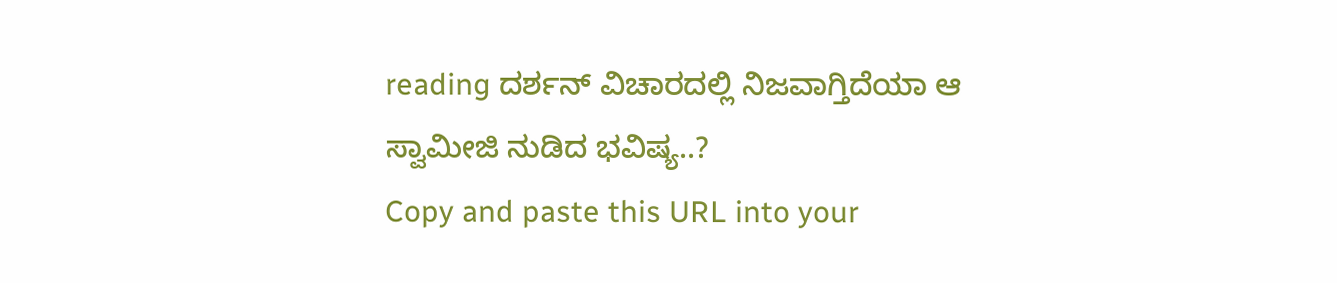reading ದರ್ಶನ್ ವಿಚಾರದಲ್ಲಿ ನಿಜವಾಗ್ತಿದೆಯಾ ಆ ಸ್ವಾಮೀಜಿ ನುಡಿದ ಭವಿಷ್ಯ..?
Copy and paste this URL into your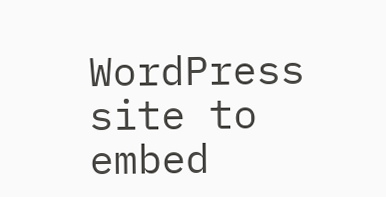WordPress site to embed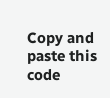Copy and paste this code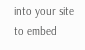into your site to embed